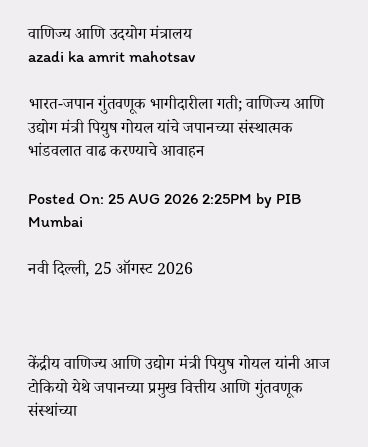वाणिज्य आणि उदयोग मंत्रालय
azadi ka amrit mahotsav

भारत-जपान गुंतवणूक भागीदारीला गती; वाणिज्य आणि उद्योग मंत्री पियुष गोयल यांचे जपानच्या संस्थात्मक भांडवलात वाढ करण्याचे आवाहन

Posted On: 25 AUG 2026 2:25PM by PIB Mumbai

नवी दिल्‍ली, 25 ऑगस्‍ट 2026



केंद्रीय वाणिज्य आणि उद्योग मंत्री पियुष गोयल यांनी आज टोकियो येथे जपानच्या प्रमुख वित्तीय आणि गुंतवणूक संस्थांच्या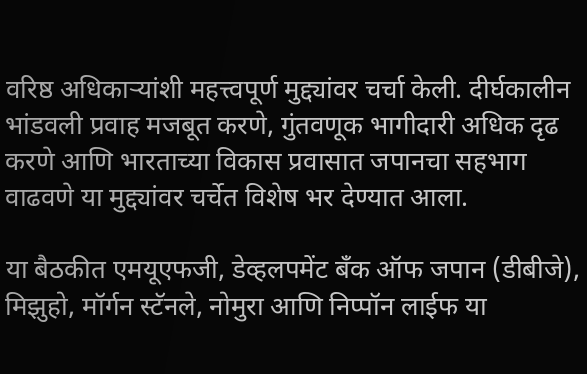वरिष्ठ अधिकाऱ्यांशी महत्त्वपूर्ण मुद्द्यांवर चर्चा केली. दीर्घकालीन भांडवली प्रवाह मजबूत करणे, गुंतवणूक भागीदारी अधिक दृढ करणे आणि भारताच्या विकास प्रवासात जपानचा सहभाग वाढवणे या मुद्द्यांवर चर्चेत विशेष भर देण्यात आला.

या बैठकीत एमयूएफजी, डेव्हलपमेंट बँक ऑफ जपान (डीबीजे), मिझुहो, मॉर्गन स्टॅनले, नोमुरा आणि निप्पॉन लाईफ या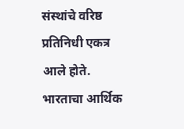संस्थांचे वरिष्ठ प्रतिनिधी एकत्र आले होते. भारताचा आर्थिक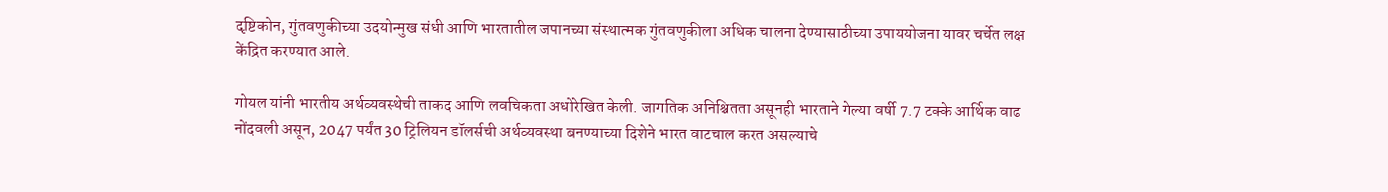दृष्टिकोन, गुंतवणुकीच्या उदयोन्मुख संधी आणि भारतातील जपानच्या संस्थात्मक गुंतवणुकीला अधिक चालना देण्यासाठीच्या उपाययोजना यावर चर्चेत लक्ष केंद्रित करण्यात आले.

गोयल यांनी भारतीय अर्थव्यवस्थेची ताकद आणि लवचिकता अधोरेखित केली. जागतिक अनिश्चितता असूनही भारताने गेल्या वर्षी 7.7 टक्के आर्थिक वाढ नोंदवली असून, 2047 पर्यंत 30 ट्रिलियन डॉलर्सची अर्थव्यवस्था बनण्याच्या दिशेने भारत वाटचाल करत असल्याचे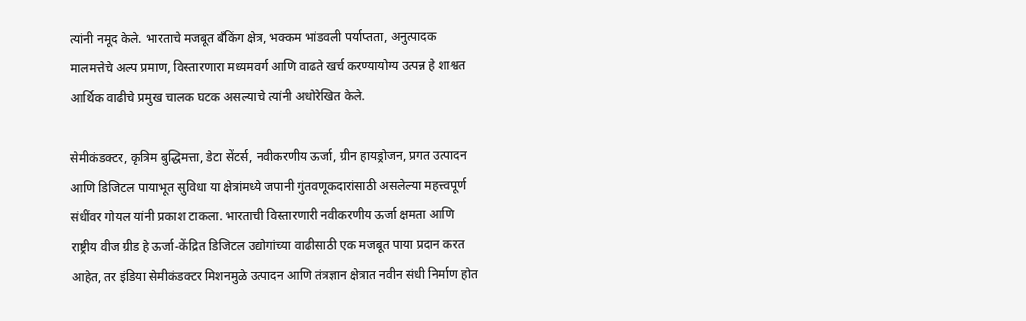त्यांनी नमूद केले. भारताचे मजबूत बँकिंग क्षेत्र, भक्कम भांडवली पर्याप्तता, अनुत्पादक मालमत्तेचे अल्प प्रमाण, विस्तारणारा मध्यमवर्ग आणि वाढते खर्च करण्यायोग्य उत्पन्न हे शाश्वत आर्थिक वाढीचे प्रमुख चालक घटक असल्याचे त्यांनी अधोरेखित केले.

सेमीकंडक्टर, कृत्रिम बुद्धिमत्ता, डेटा सेंटर्स, नवीकरणीय ऊर्जा, ग्रीन हायड्रोजन, प्रगत उत्पादन आणि डिजिटल पायाभूत सुविधा या क्षेत्रांमध्ये जपानी गुंतवणूकदारांसाठी असलेल्या महत्त्वपूर्ण संधींवर गोयल यांनी प्रकाश टाकला. भारताची विस्तारणारी नवीकरणीय ऊर्जा क्षमता आणि राष्ट्रीय वीज ग्रीड हे ऊर्जा-केंद्रित डिजिटल उद्योगांच्या वाढीसाठी एक मजबूत पाया प्रदान करत आहेत, तर इंडिया सेमीकंडक्टर मिशनमुळे उत्पादन आणि तंत्रज्ञान क्षेत्रात नवीन संधी निर्माण होत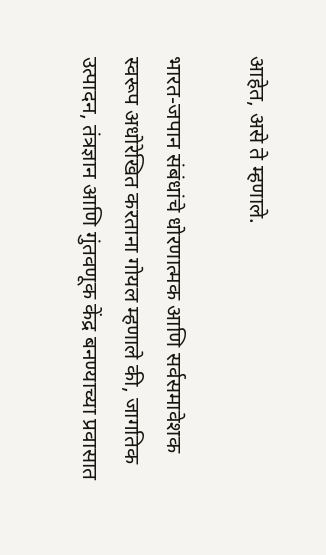आहेत, असे ते म्हणाले.

भारत-जपान संबंधांचे धोरणात्मक आणि सर्वसमावेशक स्वरूप अधोरेखित करताना गोयल म्हणाले की, जागतिक उत्पादन, तंत्रज्ञान आणि गुंतवणूक केंद्र बनण्याच्या प्रवासात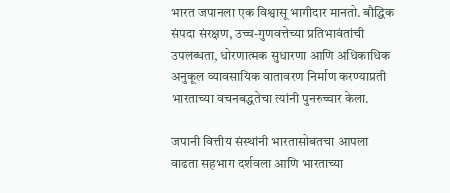भारत जपानला एक विश्वासू भागीदार मानतो. बौद्धिक संपदा संरक्षण, उच्च-गुणवत्तेच्या प्रतिभावंतांची उपलब्धता, धोरणात्मक सुधारणा आणि अधिकाधिक अनुकूल व्यावसायिक वातावरण निर्माण करण्याप्रती भारताच्या वचनबद्धतेचा त्यांनी पुनरुच्चार केला.

जपानी वित्तीय संस्थांनी भारतासोबतचा आपला वाढता सहभाग दर्शवला आणि भारताच्या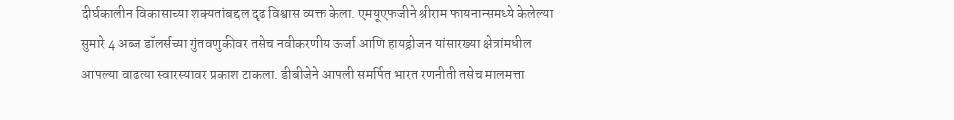दीर्घकालीन विकासाच्या शक्यतांबद्दल दृढ विश्वास व्यक्त केला. एमयूएफजीने श्रीराम फायनान्समध्ये केलेल्या सुमारे 4 अब्ज डॉलर्सच्या गुंतवणुकीवर तसेच नवीकरणीय ऊर्जा आणि हायड्रोजन यांसारख्या क्षेत्रांमधील आपल्या वाढत्या स्वारस्यावर प्रकाश टाकला. डीबीजेने आपली समर्पित भारत रणनीती तसेच मालमत्ता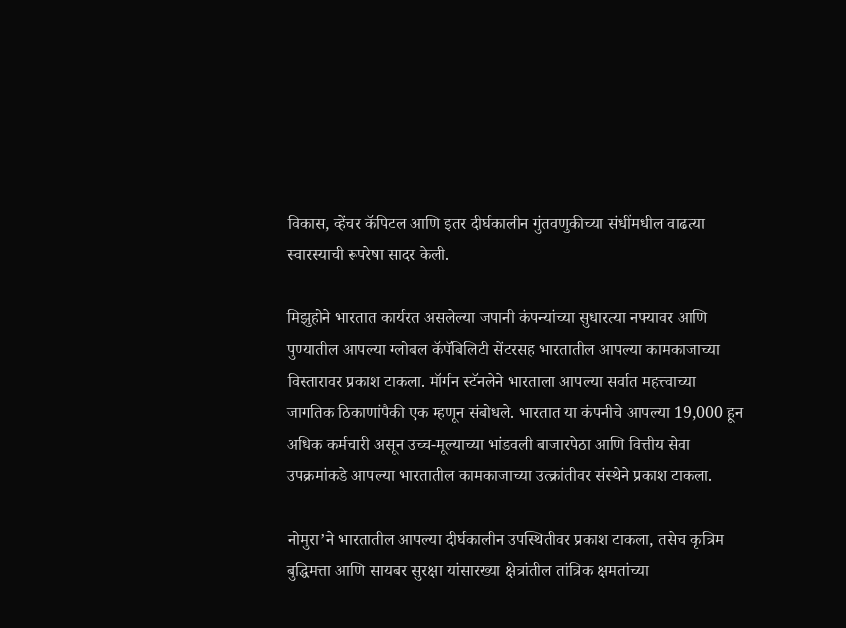विकास, व्हेंचर कॅपिटल आणि इतर दीर्घकालीन गुंतवणुकीच्या संधींमधील वाढत्या स्वारस्याची रूपरेषा सादर केली.

मिझुहोने भारतात कार्यरत असलेल्या जपानी कंपन्यांच्या सुधारत्या नफ्यावर आणि पुण्यातील आपल्या ग्लोबल कॅपॅबिलिटी सेंटरसह भारतातील आपल्या कामकाजाच्या विस्तारावर प्रकाश टाकला. मॉर्गन स्टॅनलेने भारताला आपल्या सर्वात महत्त्वाच्या जागतिक ठिकाणांपैकी एक म्हणून संबोधले. भारतात या कंपनीचे आपल्या 19,000 हून अधिक कर्मचारी असून उच्च-मूल्याच्या भांडवली बाजारपेठा आणि वित्तीय सेवा उपक्रमांकडे आपल्या भारतातील कामकाजाच्या उत्क्रांतीवर संस्थेने प्रकाश टाकला.

नोमुरा’ने भारतातील आपल्या दीर्घकालीन उपस्थितीवर प्रकाश टाकला, तसेच कृत्रिम बुद्धिमत्ता आणि सायबर सुरक्षा यांसारख्या क्षेत्रांतील तांत्रिक क्षमतांच्या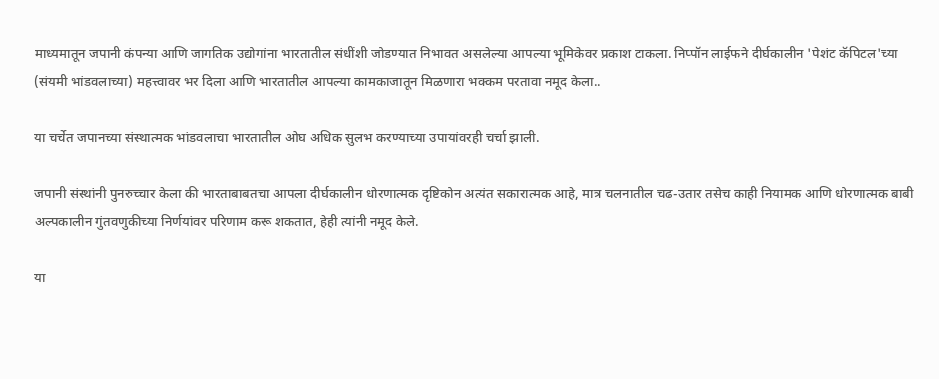माध्यमातून जपानी कंपन्या आणि जागतिक उद्योगांना भारतातील संधींशी जोडण्यात निभावत असलेल्या आपल्या भूमिकेवर प्रकाश टाकला. निप्पॉन लाईफने दीर्घकालीन 'पेशंट कॅपिटल'च्या (संयमी भांडवलाच्या) महत्त्वावर भर दिला आणि भारतातील आपल्या कामकाजातून मिळणारा भक्कम परतावा नमूद केला..

या चर्चेत जपानच्या संस्थात्मक भांडवलाचा भारतातील ओघ अधिक सुलभ करण्याच्या उपायांवरही चर्चा झाली.

जपानी संस्थांनी पुनरुच्चार केला की भारताबाबतचा आपला दीर्घकालीन धोरणात्मक दृष्टिकोन अत्यंत सकारात्मक आहे, मात्र चलनातील चढ-उतार तसेच काही नियामक आणि धोरणात्मक बाबी अल्पकालीन गुंतवणुकीच्या निर्णयांवर परिणाम करू शकतात, हेही त्यांनी नमूद केले.

या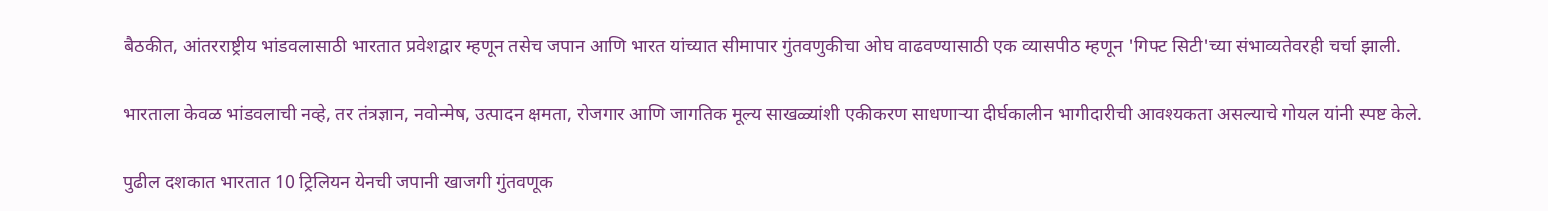बैठकीत, आंतरराष्ट्रीय भांडवलासाठी भारतात प्रवेशद्वार म्हणून तसेच जपान आणि भारत यांच्यात सीमापार गुंतवणुकीचा ओघ वाढवण्यासाठी एक व्यासपीठ म्हणून 'गिफ्ट सिटी'च्या संभाव्यतेवरही चर्चा झाली.

भारताला केवळ भांडवलाची नव्हे, तर तंत्रज्ञान, नवोन्मेष, उत्पादन क्षमता, रोजगार आणि जागतिक मूल्य साखळ्यांशी एकीकरण साधणाऱ्या दीर्घकालीन भागीदारीची आवश्यकता असल्याचे गोयल यांनी स्पष्ट केले.

पुढील दशकात भारतात 10 ट्रिलियन येनची जपानी खाजगी गुंतवणूक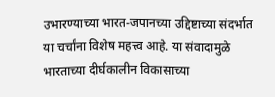उभारण्याच्या भारत-जपानच्या उद्दिष्टाच्या संदर्भात या चर्चांना विशेष महत्त्व आहे. या संवादामुळे भारताच्या दीर्घकालीन विकासाच्या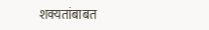शक्यतांबाबत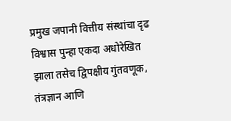प्रमुख जपानी वित्तीय संस्थांचा दृढ विश्वास पुन्हा एकदा अधोरेखित झाला तसेच द्विपक्षीय गुंतवणूक, तंत्रज्ञान आणि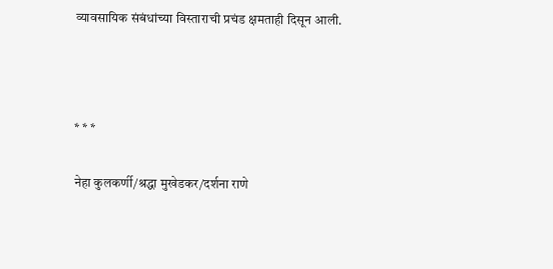व्यावसायिक संबंधांच्या विस्ताराची प्रचंड क्षमताही दिसून आली.



* * *

नेहा कुलकर्णी/श्रद्धा मुखेडकर/दर्शना राणे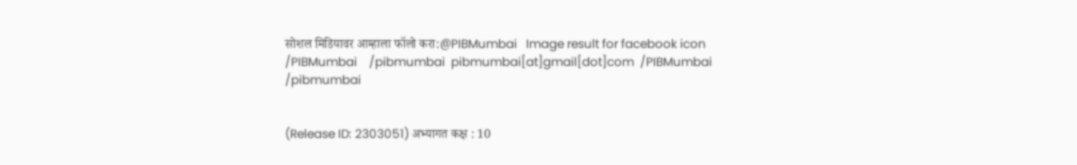सोशल मिडियावर आम्हाला फॉलो करा:@PIBMumbai   Image result for facebook icon /PIBMumbai    /pibmumbai  pibmumbai[at]gmail[dot]com  /PIBMumbai    /pibmumbai


(Release ID: 2303051) अभ्यागत कक्ष : 10